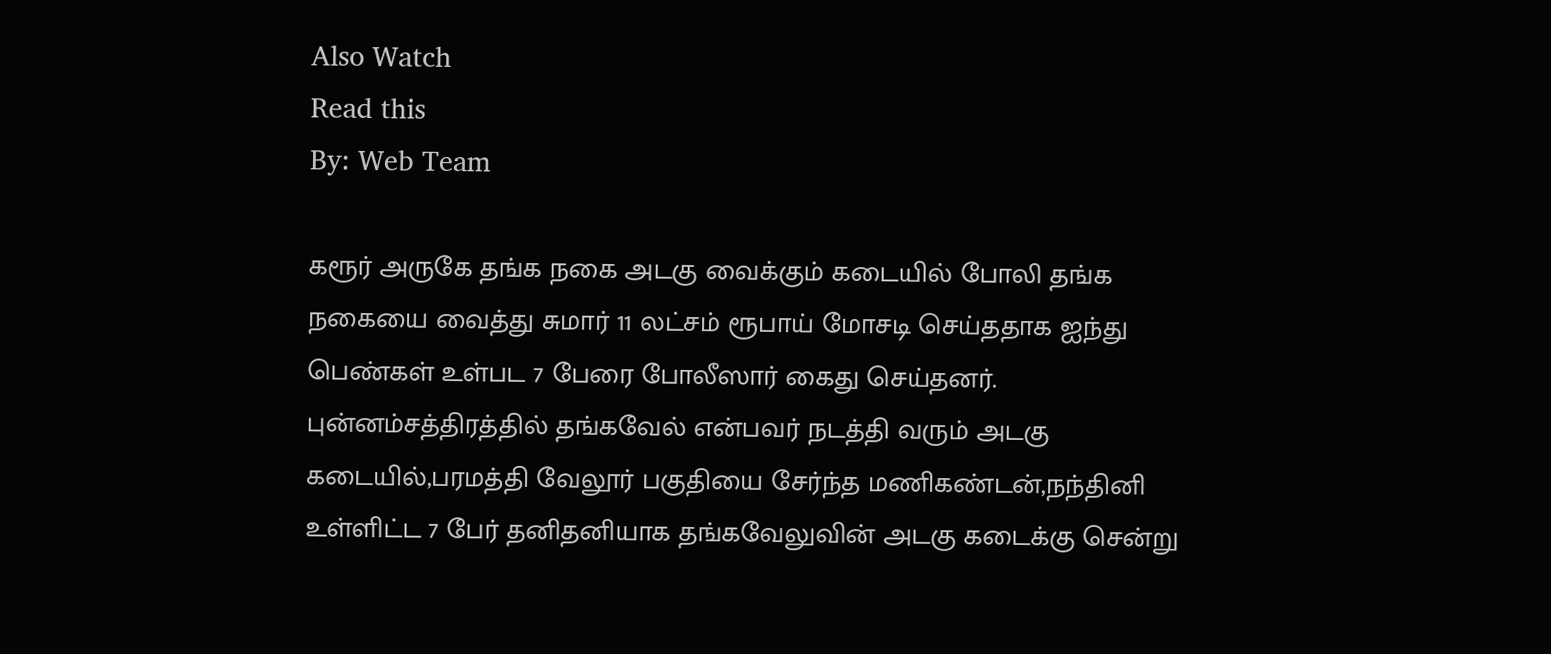Also Watch
Read this
By: Web Team

கரூர் அருகே தங்க நகை அடகு வைக்கும் கடையில் போலி தங்க நகையை வைத்து சுமார் 11 லட்சம் ரூபாய் மோசடி செய்ததாக ஐந்து பெண்கள் உள்பட 7 பேரை போலீஸார் கைது செய்தனர்.
புன்னம்சத்திரத்தில் தங்கவேல் என்பவர் நடத்தி வரும் அடகு கடையில்,பரமத்தி வேலூர் பகுதியை சேர்ந்த மணிகண்டன்,நந்தினி உள்ளிட்ட 7 பேர் தனிதனியாக தங்கவேலுவின் அடகு கடைக்கு சென்று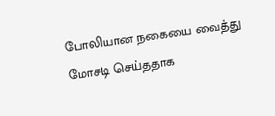போலியான நகையை வைத்து மோசடி செய்ததாக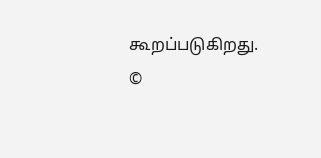கூறப்படுகிறது.
©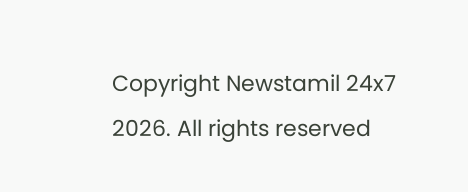Copyright Newstamil 24x7 2026. All rights reserved